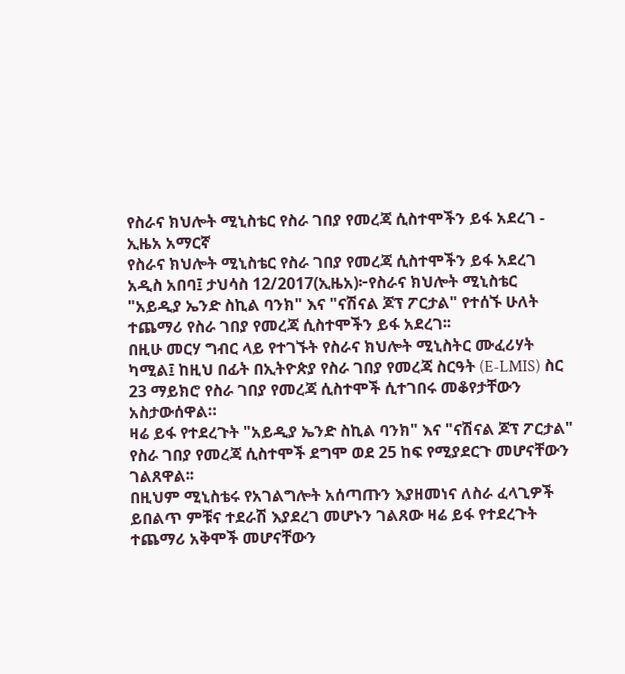የስራና ክህሎት ሚኒስቴር የስራ ገበያ የመረጃ ሲስተሞችን ይፋ አደረገ - ኢዜአ አማርኛ
የስራና ክህሎት ሚኒስቴር የስራ ገበያ የመረጃ ሲስተሞችን ይፋ አደረገ
አዲስ አበባ፤ ታህሳስ 12/2017(ኢዜአ)፦የስራና ክህሎት ሚኒስቴር "አይዲያ ኤንድ ስኪል ባንክ" እና "ናሽናል ጆፕ ፖርታል" የተሰኙ ሁለት ተጨማሪ የስራ ገበያ የመረጃ ሲስተሞችን ይፋ አደረገ፡፡
በዚሁ መርሃ ግብር ላይ የተገኙት የስራና ክህሎት ሚኒስትር ሙፈሪሃት ካሚል፤ ከዚህ በፊት በኢትዮጵያ የስራ ገበያ የመረጃ ስርዓት (E-LMIS) ስር 23 ማይክሮ የስራ ገበያ የመረጃ ሲስተሞች ሲተገበሩ መቆየታቸውን አስታውሰዋል።
ዛሬ ይፋ የተደረጉት "አይዲያ ኤንድ ስኪል ባንክ" እና "ናሽናል ጆፕ ፖርታል" የስራ ገበያ የመረጃ ሲስተሞች ደግሞ ወደ 25 ከፍ የሚያደርጉ መሆናቸውን ገልጸዋል፡፡
በዚህም ሚኒስቴሩ የአገልግሎት አሰጣጡን እያዘመነና ለስራ ፈላጊዎች ይበልጥ ምቹና ተደራሽ እያደረገ መሆኑን ገልጸው ዛሬ ይፋ የተደረጉት ተጨማሪ አቅሞች መሆናቸውን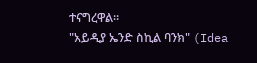ተናግረዋል።
"አይዲያ ኤንድ ስኪል ባንክ" (Idea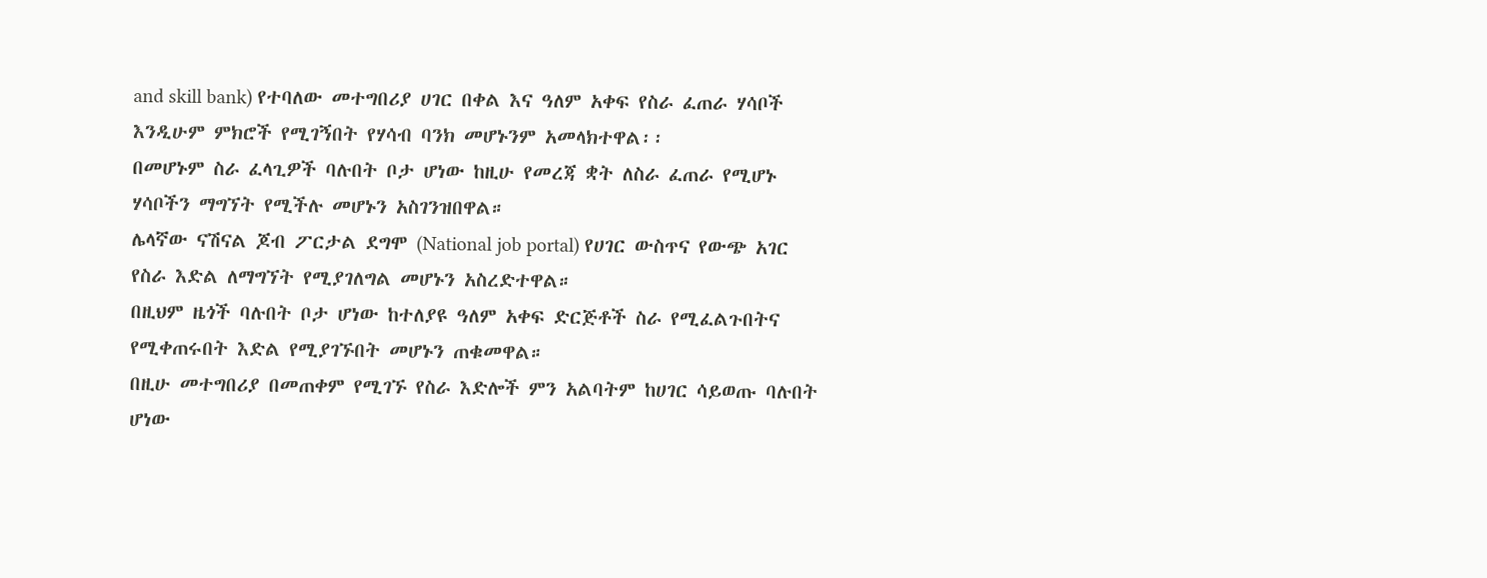and skill bank) የተባለው መተግበሪያ ሀገር በቀል እና ዓለም አቀፍ የስራ ፈጠራ ሃሳቦች እንዲሁም ምክሮች የሚገኝበት የሃሳብ ባንክ መሆኑንም አመላክተዋል፡፡
በመሆኑም ስራ ፈላጊዎች ባሉበት ቦታ ሆነው ከዚሁ የመረጃ ቋት ለስራ ፈጠራ የሚሆኑ ሃሳቦችን ማግኘት የሚችሉ መሆኑን አስገንዝበዋል።
ሌላኛው ናሽናል ጆብ ፖርታል ደግሞ (National job portal) የሀገር ውስጥና የውጭ አገር የስራ እድል ለማግኘት የሚያገለግል መሆኑን አስረድተዋል።
በዚህም ዜጎች ባሉበት ቦታ ሆነው ከተለያዩ ዓለም አቀፍ ድርጅቶች ስራ የሚፈልጉበትና የሚቀጠሩበት እድል የሚያገኙበት መሆኑን ጠቁመዋል።
በዚሁ መተግበሪያ በመጠቀም የሚገኙ የስራ እድሎች ምን አልባትም ከሀገር ሳይወጡ ባሉበት ሆነው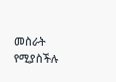መስራት የሚያስችሉ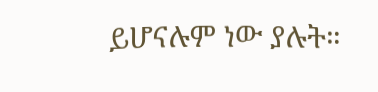ይሆናሉም ነው ያሉት።